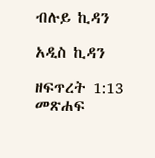ብሉይ ኪዳን

አዲስ ኪዳን

ዘፍጥረት 1:13 መጽሐፍ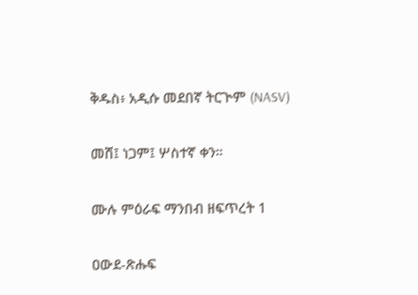ቅዱስ፥ አዲሱ መደበኛ ትርጒም (NASV)

መሸ፤ ነጋም፤ ሦስተኛ ቀን።

ሙሉ ምዕራፍ ማንበብ ዘፍጥረት 1

ዐውደ-ጽሑፍ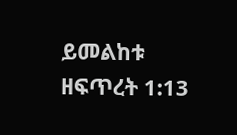ይመልከቱ ዘፍጥረት 1:13